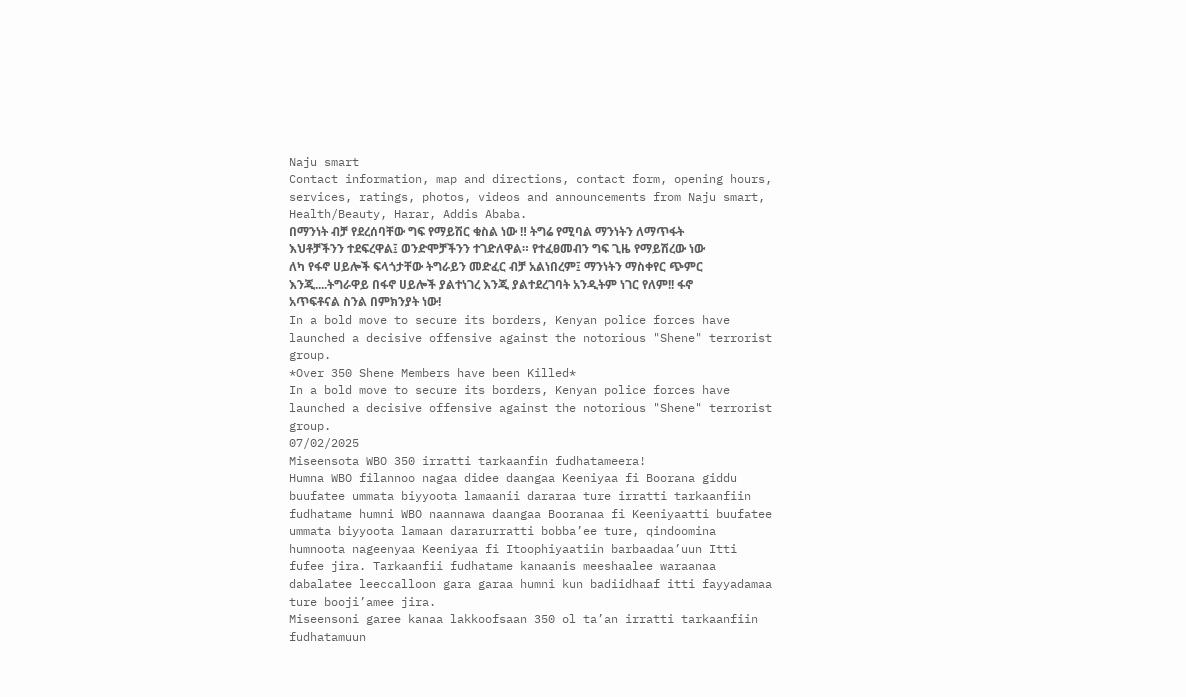Naju smart
Contact information, map and directions, contact form, opening hours, services, ratings, photos, videos and announcements from Naju smart, Health/Beauty, Harar, Addis Ababa.
በማንነት ብቻ የደረሰባቸው ግፍ የማይሽር ቁስል ነው ‼ ትግሬ የሚባል ማንነትን ለማጥፋት እህቶቻችንን ተደፍረዋል፤ ወንድሞቻችንን ተገድለዋል። የተፈፀመብን ግፍ ጊዜ የማይሽረው ነው
ለካ የፋኖ ሀይሎች ፍላጎታቸው ትግራይን መድፈር ብቻ አልነበረም፤ ማንነትን ማስቀየር ጭምር እንጂ....ትግራዋይ በፋኖ ሀይሎች ያልተነገረ እንጂ ያልተደረገባት አንዲትም ነገር የለም!! ፋኖ አጥፍቶናል ስንል በምክንያት ነው!
In a bold move to secure its borders, Kenyan police forces have launched a decisive offensive against the notorious "Shene" terrorist group.
*Over 350 Shene Members have been Killed*
In a bold move to secure its borders, Kenyan police forces have launched a decisive offensive against the notorious "Shene" terrorist group.
07/02/2025
Miseensota WBO 350 irratti tarkaanfin fudhatameera!
Humna WBO filannoo nagaa didee daangaa Keeniyaa fi Boorana giddu buufatee ummata biyyoota lamaanii dararaa ture irratti tarkaanfiin fudhatame humni WBO naannawa daangaa Booranaa fi Keeniyaatti buufatee ummata biyyoota lamaan dararurratti bobba’ee ture, qindoomina humnoota nageenyaa Keeniyaa fi Itoophiyaatiin barbaadaa’uun Itti fufee jira. Tarkaanfii fudhatame kanaanis meeshaalee waraanaa dabalatee leeccalloon gara garaa humni kun badiidhaaf itti fayyadamaa ture booji’amee jira.
Miseensoni garee kanaa lakkoofsaan 350 ol ta’an irratti tarkaanfiin fudhatamuun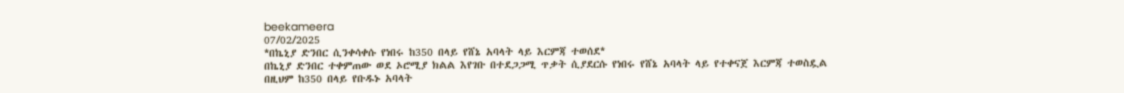beekameera
07/02/2025
*በኬኒያ ድንበር ሲንቀሳቀሱ የነበሩ ከ350 በላይ የሸኔ አባላት ላይ እርምጃ ተወሰደ*
በኬኒያ ድንበር ተቀምጠው ወደ ኦሮሚያ ክልል እየገቡ በተደጋጋሚ ጥቃት ሲያደርሱ የነበሩ የሸኔ አባላት ላይ የተቀናጀ እርምጃ ተወስዷል
በዚህም ከ350 በላይ የቡዱኑ አባላት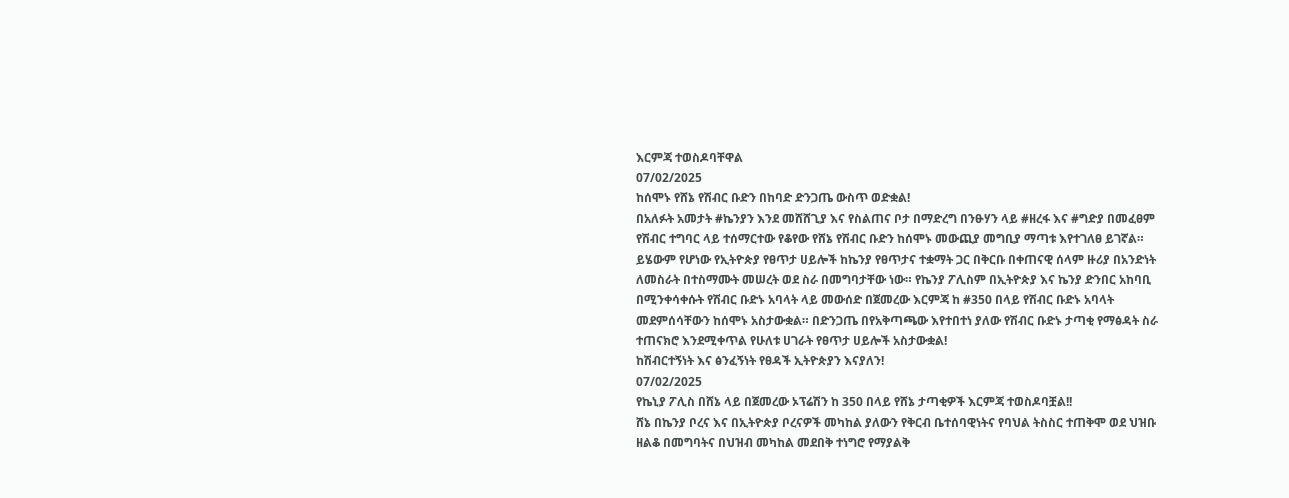እርምጃ ተወስዶባቸዋል
07/02/2025
ከሰሞኑ የሸኔ የሽብር ቡድን በከባድ ድንጋጤ ውስጥ ወድቋል!
በአለፉት አመታት #ኬንያን እንደ መሸሸጊያ እና የስልጠና ቦታ በማድረግ በንፁሃን ላይ #ዘረፋ እና #ግድያ በመፈፀም የሽብር ተግባር ላይ ተሰማርተው የቆየው የሸኔ የሽብር ቡድን ከሰሞኑ መውጪያ መግቢያ ማጣቱ እየተገለፀ ይገኛል። ይሄውም የሆነው የኢትዮጵያ የፀጥታ ሀይሎች ከኬንያ የፀጥታና ተቋማት ጋር በቅርቡ በቀጠናዊ ሰላም ዙሪያ በአንድነት ለመስራት በተስማሙት መሠረት ወደ ስራ በመግባታቸው ነው። የኬንያ ፖሊስም በኢትዮጵያ እና ኬንያ ድንበር አከባቢ በሚንቀሳቀሱት የሽብር ቡድኑ አባላት ላይ መውሰድ በጀመረው እርምጃ ከ #350 በላይ የሽብር ቡድኑ አባላት መደምሰሳቸውን ከሰሞኑ አስታውቋል። በድንጋጤ በየአቅጣጫው እየተበተነ ያለው የሽብር ቡድኑ ታጣቂ የማፅዳት ስራ ተጠናክሮ እንደሚቀጥል የሁለቱ ሀገራት የፀጥታ ሀይሎች አስታውቋል!
ከሽብርተኝነት እና ፅንፈኝነት የፀዳች ኢትዮጵያን እናያለን!
07/02/2025
የኬኒያ ፖሊስ በሸኔ ላይ በጀመረው ኦፕሬሽን ከ 350 በላይ የሸኔ ታጣቂዎች እርምጃ ተወስዶባቿል!!
ሸኔ በኬንያ ቦረና እና በኢትዮጵያ ቦረናዎች መካከል ያለውን የቅርብ ቤተሰባዊነትና የባህል ትስስር ተጠቅሞ ወደ ህዝቡ ዘልቆ በመግባትና በህዝብ መካከል መደበቅ ተነግሮ የማያልቅ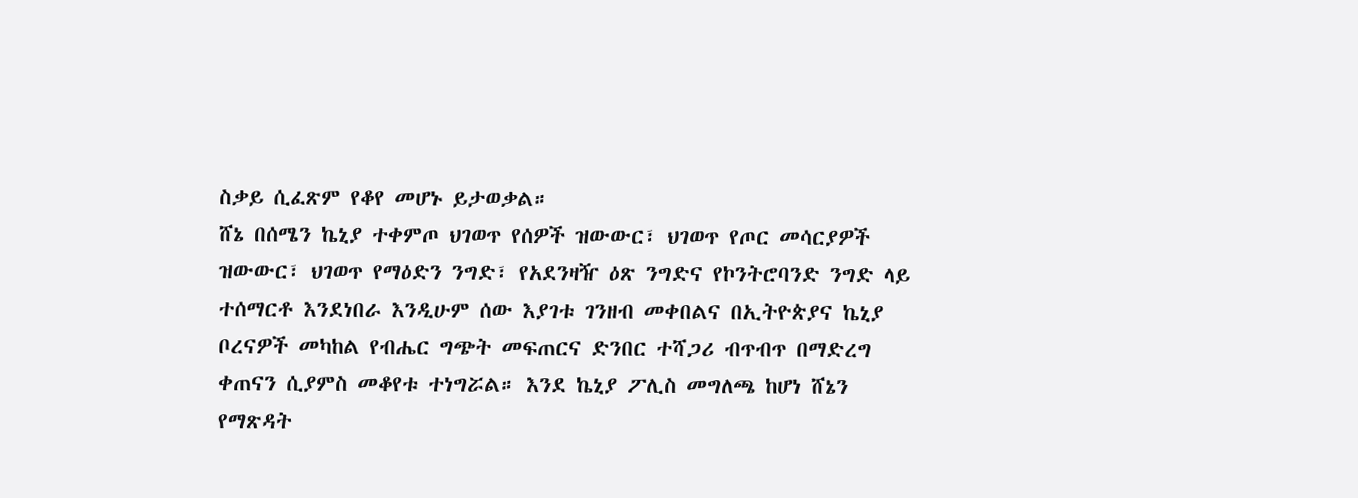ስቃይ ሲፈጽም የቆየ መሆኑ ይታወቃል።
ሸኔ በሰሜን ኬኒያ ተቀምጦ ህገወጥ የሰዎች ዝውውር፣ ህገወጥ የጦር መሳርያዎች ዝውውር፣ ህገወጥ የማዕድን ንግድ፣ የአደንዛዥ ዕጽ ንግድና የኮንትሮባንድ ንግድ ላይ ተሰማርቶ እንደነበራ እንዲሁም ሰው እያገቱ ገንዘብ መቀበልና በኢትዮጵያና ኬኒያ ቦረናዎች መካከል የብሔር ግጭት መፍጠርና ድንበር ተሻጋሪ ብጥብጥ በማድረግ ቀጠናን ሲያምስ መቆየቱ ተነግሯል። እንደ ኬኒያ ፖሊስ መግለጫ ከሆነ ሸኔን የማጽዳት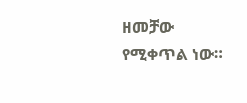ዘመቻው የሚቀጥል ነው።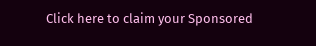Click here to claim your Sponsored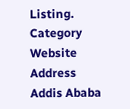Listing.
Category
Website
Address
Addis Ababa